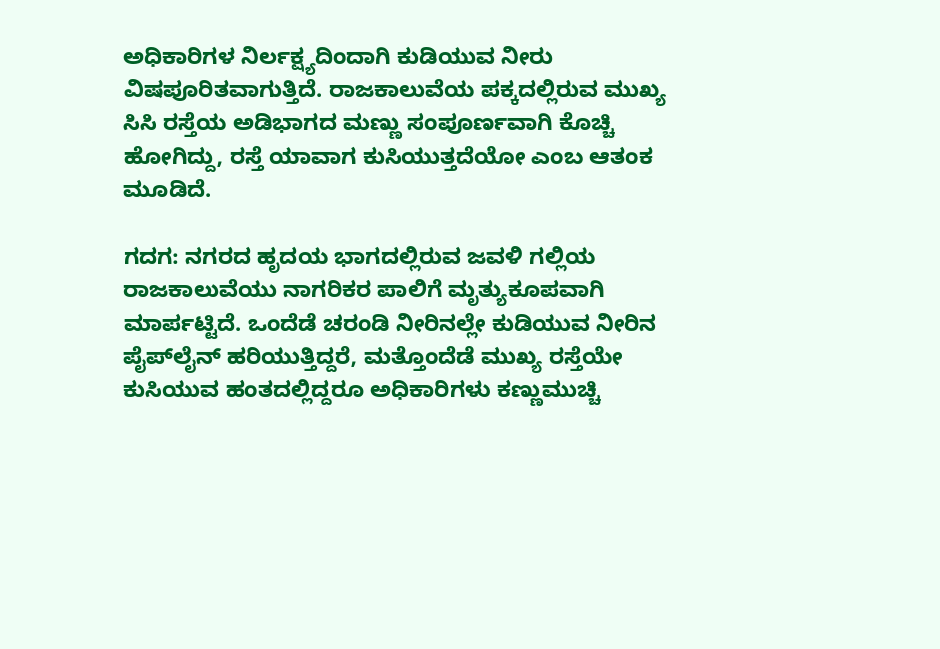ಅಧಿಕಾರಿಗಳ ನಿರ್ಲಕ್ಷ್ಯದಿಂದಾಗಿ ಕುಡಿಯುವ ನೀರು ವಿಷಪೂರಿತವಾಗುತ್ತಿದೆ. ರಾಜಕಾಲುವೆಯ ಪಕ್ಕದಲ್ಲಿರುವ ಮುಖ್ಯ ಸಿಸಿ ರಸ್ತೆಯ ಅಡಿಭಾಗದ ಮಣ್ಣು ಸಂಪೂರ್ಣವಾಗಿ ಕೊಚ್ಚಿ ಹೋಗಿದ್ದು, ರಸ್ತೆ ಯಾವಾಗ ಕುಸಿಯುತ್ತದೆಯೋ ಎಂಬ ಆತಂಕ ಮೂಡಿದೆ.

ಗದಗ: ನಗರದ ಹೃದಯ ಭಾಗದಲ್ಲಿರುವ ಜವಳಿ ಗಲ್ಲಿಯ ರಾಜಕಾಲುವೆಯು ನಾಗರಿಕರ ಪಾಲಿಗೆ ಮೃತ್ಯುಕೂಪವಾಗಿ ಮಾರ್ಪಟ್ಟಿದೆ. ಒಂದೆಡೆ ಚರಂಡಿ ನೀರಿನಲ್ಲೇ ಕುಡಿಯುವ ನೀರಿನ ಪೈಪ್‌ಲೈನ್ ಹರಿಯುತ್ತಿದ್ದರೆ, ಮತ್ತೊಂದೆಡೆ ಮುಖ್ಯ ರಸ್ತೆಯೇ ಕುಸಿಯುವ ಹಂತದಲ್ಲಿದ್ದರೂ ಅಧಿಕಾರಿಗಳು ಕಣ್ಣುಮುಚ್ಚಿ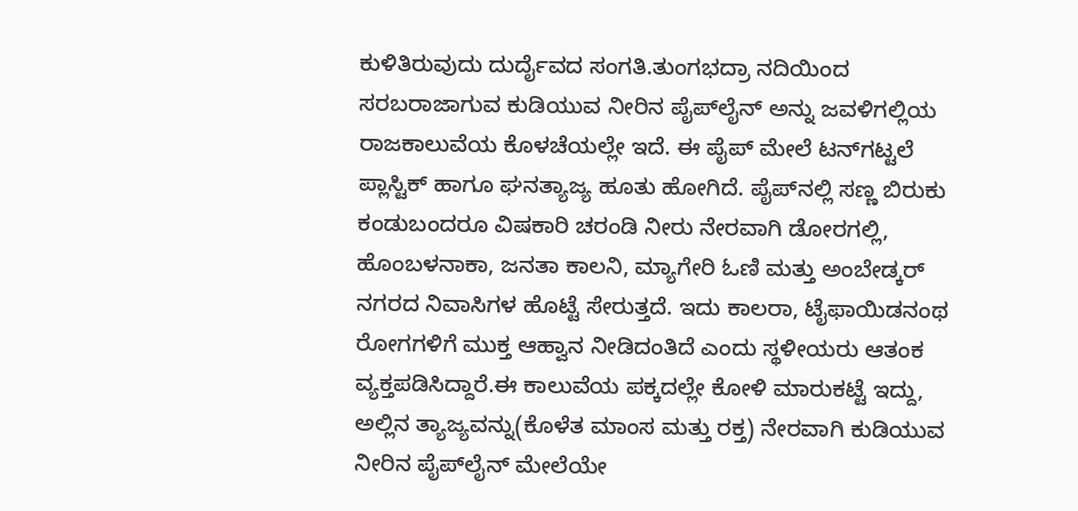ಕುಳಿತಿರುವುದು ದುರ್ದೈವದ ಸಂಗತಿ.ತುಂಗಭದ್ರಾ ನದಿಯಿಂದ ಸರಬರಾಜಾಗುವ ಕುಡಿಯುವ ನೀರಿನ ಪೈಪ್‌ಲೈನ್ ಅನ್ನು ಜವಳಿಗಲ್ಲಿಯ ರಾಜಕಾಲುವೆಯ ಕೊಳಚೆಯಲ್ಲೇ ಇದೆ. ಈ ಪೈಪ್ ಮೇಲೆ ಟನ್‌ಗಟ್ಟಲೆ ಪ್ಲಾಸ್ಟಿಕ್ ಹಾಗೂ ಘನತ್ಯಾಜ್ಯ ಹೂತು ಹೋಗಿದೆ. ಪೈಪ್‌ನಲ್ಲಿ ಸಣ್ಣ ಬಿರುಕು ಕಂಡುಬಂದರೂ ವಿಷಕಾರಿ ಚರಂಡಿ ನೀರು ನೇರವಾಗಿ ಡೋರಗಲ್ಲಿ, ಹೊಂಬಳನಾಕಾ, ಜನತಾ ಕಾಲನಿ, ಮ್ಯಾಗೇರಿ ಓಣಿ ಮತ್ತು ಅಂಬೇಡ್ಕರ್ ನಗರದ ನಿವಾಸಿಗಳ ಹೊಟ್ಟೆ ಸೇರುತ್ತದೆ. ಇದು ಕಾಲರಾ, ಟೈಫಾಯಿಡನಂಥ ರೋಗಗಳಿಗೆ ಮುಕ್ತ ಆಹ್ವಾನ ನೀಡಿದಂತಿದೆ ಎಂದು ಸ್ಥಳೀಯರು ಆತಂಕ ವ್ಯಕ್ತಪಡಿಸಿದ್ದಾರೆ.ಈ ಕಾಲುವೆಯ ಪಕ್ಕದಲ್ಲೇ ಕೋಳಿ ಮಾರುಕಟ್ಟೆ ಇದ್ದು, ಅಲ್ಲಿನ ತ್ಯಾಜ್ಯವನ್ನು(ಕೊಳೆತ ಮಾಂಸ ಮತ್ತು ರಕ್ತ) ನೇರವಾಗಿ ಕುಡಿಯುವ ನೀರಿನ ಪೈಪ್‌ಲೈನ್ ಮೇಲೆಯೇ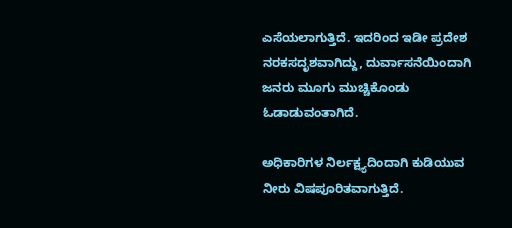ಎಸೆಯಲಾಗುತ್ತಿದೆ. ಇದರಿಂದ ಇಡೀ ಪ್ರದೇಶ ನರಕಸದೃಶವಾಗಿದ್ದು, ದುರ್ವಾಸನೆಯಿಂದಾಗಿ ಜನರು ಮೂಗು ಮುಚ್ಚಿಕೊಂಡು ಓಡಾಡುವಂತಾಗಿದೆ.

ಅಧಿಕಾರಿಗಳ ನಿರ್ಲಕ್ಷ್ಯದಿಂದಾಗಿ ಕುಡಿಯುವ ನೀರು ವಿಷಪೂರಿತವಾಗುತ್ತಿದೆ.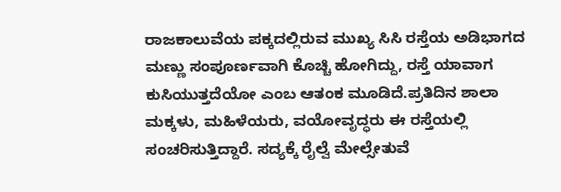ರಾಜಕಾಲುವೆಯ ಪಕ್ಕದಲ್ಲಿರುವ ಮುಖ್ಯ ಸಿಸಿ ರಸ್ತೆಯ ಅಡಿಭಾಗದ ಮಣ್ಣು ಸಂಪೂರ್ಣವಾಗಿ ಕೊಚ್ಚಿ ಹೋಗಿದ್ದು, ರಸ್ತೆ ಯಾವಾಗ ಕುಸಿಯುತ್ತದೆಯೋ ಎಂಬ ಆತಂಕ ಮೂಡಿದೆ.ಪ್ರತಿದಿನ ಶಾಲಾ ಮಕ್ಕಳು, ಮಹಿಳೆಯರು, ವಯೋವೃದ್ಧರು ಈ ರಸ್ತೆಯಲ್ಲಿ ಸಂಚರಿಸುತ್ತಿದ್ದಾರೆ. ಸದ್ಯಕ್ಕೆ ರೈಲ್ವೆ ಮೇಲ್ಸೇತುವೆ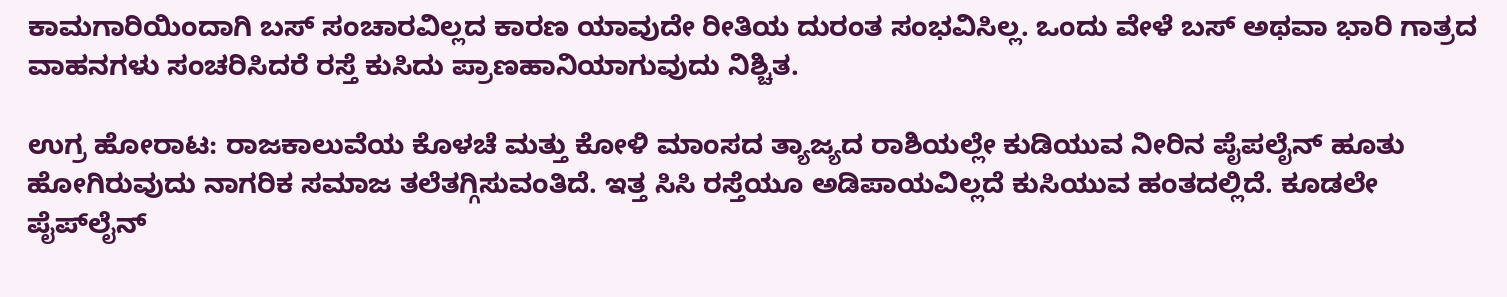ಕಾಮಗಾರಿಯಿಂದಾಗಿ ಬಸ್ ಸಂಚಾರವಿಲ್ಲದ ಕಾರಣ ಯಾವುದೇ ರೀತಿಯ ದುರಂತ ಸಂಭವಿಸಿಲ್ಲ. ಒಂದು ವೇಳೆ ಬಸ್ ಅಥವಾ ಭಾರಿ ಗಾತ್ರದ ವಾಹನಗಳು ಸಂಚರಿಸಿದರೆ ರಸ್ತೆ ಕುಸಿದು ಪ್ರಾಣಹಾನಿಯಾಗುವುದು ನಿಶ್ಚಿತ.

ಉಗ್ರ ಹೋರಾಟ: ರಾಜಕಾಲುವೆಯ ಕೊಳಚೆ ಮತ್ತು ಕೋಳಿ ಮಾಂಸದ ತ್ಯಾಜ್ಯದ ರಾಶಿಯಲ್ಲೇ ಕುಡಿಯುವ ನೀರಿನ ಪೈಪಲೈನ್ ಹೂತು ಹೋಗಿರುವುದು ನಾಗರಿಕ ಸಮಾಜ ತಲೆತಗ್ಗಿಸುವಂತಿದೆ. ಇತ್ತ ಸಿಸಿ ರಸ್ತೆಯೂ ಅಡಿಪಾಯವಿಲ್ಲದೆ ಕುಸಿಯುವ ಹಂತದಲ್ಲಿದೆ. ಕೂಡಲೇ ಪೈಪ್‌ಲೈನ್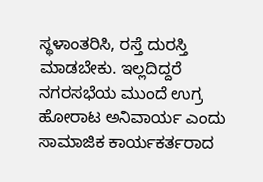ಸ್ಥಳಾಂತರಿಸಿ, ರಸ್ತೆ ದುರಸ್ತಿ ಮಾಡಬೇಕು. ಇಲ್ಲದಿದ್ದರೆ ನಗರಸಭೆಯ ಮುಂದೆ ಉಗ್ರ ಹೋರಾಟ ಅನಿವಾರ್ಯ ಎಂದು ಸಾಮಾಜಿಕ ಕಾರ್ಯಕರ್ತರಾದ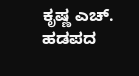ಕೃಷ್ಣ ಎಚ್. ಹಡಪದ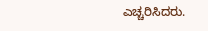ಎಚ್ಚರಿಸಿದರು.